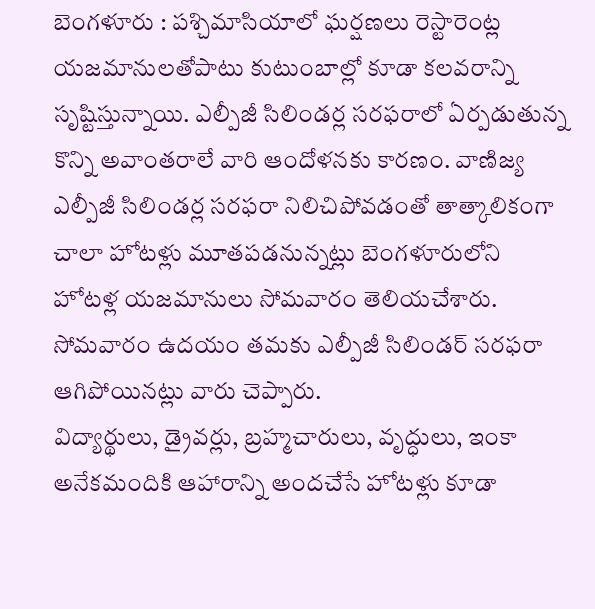బెంగళూరు : పశ్చిమాసియాలో ఘర్షణలు రెస్టారెంట్ల యజమానులతోపాటు కుటుంబాల్లో కూడా కలవరాన్ని సృష్టిస్తున్నాయి. ఎల్పీజీ సిలిండర్ల సరఫరాలో ఏర్పడుతున్న కొన్ని అవాంతరాలే వారి ఆందోళనకు కారణం. వాణిజ్య ఎల్పీజీ సిలిండర్ల సరఫరా నిలిచిపోవడంతో తాత్కాలికంగా చాలా హోటళ్లు మూతపడనున్నట్లు బెంగళూరులోని హోటళ్ల యజమానులు సోమవారం తెలియచేశారు. సోమవారం ఉదయం తమకు ఎల్పీజీ సిలిండర్ సరఫరా ఆగిపోయినట్లు వారు చెప్పారు.
విద్యార్థులు, డ్రైవర్లు, బ్రహ్మచారులు, వృద్ధులు, ఇంకా అనేకమందికి ఆహారాన్ని అందచేసే హోటళ్లు కూడా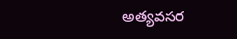అత్యవసర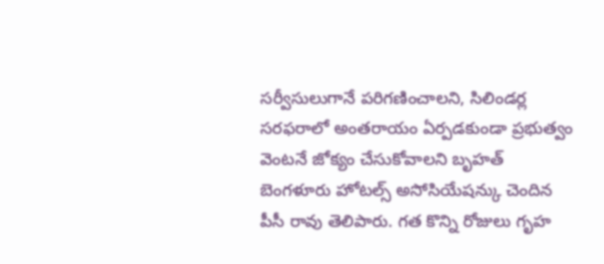సర్వీసులుగానే పరిగణించాలని, సిలిండర్ల సరఫరాలో అంతరాయం ఏర్పడకుండా ప్రభుత్వం వెంటనే జోక్యం చేసుకోవాలని బృహత్ బెంగళూరు హోటల్స్ అసోసియేషన్కు చెందిన పీసీ రావు తెలిపారు. గత కొన్ని రోజులు గృహ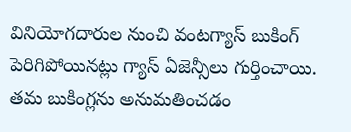వినియోగదారుల నుంచి వంటగ్యాస్ బుకింగ్ పెరిగిపోయినట్లు గ్యాస్ ఏజెన్సీలు గుర్తించాయి. తమ బుకింగ్లను అనుమతించడం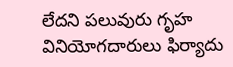లేదని పలువురు గృహ వినియోగదారులు ఫిర్యాదు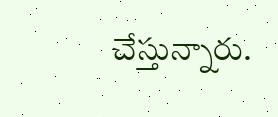చేస్తున్నారు.